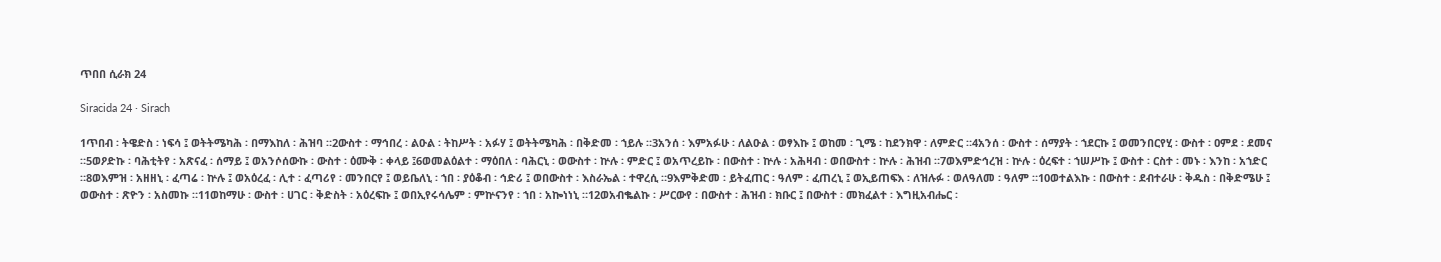ጥበበ ሲራክ 24

Siracida 24 · Sirach

1ጥበብ ፡ ትዌድስ ፡ ነፍሳ ፤ ወትትሜካሕ ፡ በማእከለ ፡ ሕዝባ ።2ውስተ ፡ ማኅበረ ፡ ልዑል ፡ ትከሥት ፡ አፉሃ ፤ ወትትሜካሕ ፡ በቅድመ ፡ ኀይሉ ።3አንሰ ፡ እምአፉሁ ፡ ለልዑል ፡ ወፃእኩ ፤ ወከመ ፡ ጊሜ ፡ ከደንክዋ ፡ ለምድር ።4አንሰ ፡ ውስተ ፡ ሰማያት ፡ ኀደርኩ ፤ ወመንበርየሂ ፡ ውስተ ፡ ዐምደ ፡ ደመና ።5ወዖድኩ ፡ ባሕቲትየ ፡ አጽናፈ ፡ ሰማይ ፤ ወአንሶሰውኩ ፡ ውስተ ፡ ዕሙቅ ፡ ቀላይ ፤6ወመልዕልተ ፡ ማዕበለ ፡ ባሕርኒ ፡ ወውስተ ፡ ኵሉ ፡ ምድር ፤ ወአጥረይኩ ፡ በውስተ ፡ ኵሉ ፡ አሕዛብ ፡ ወበውስተ ፡ ኵሉ ፡ ሕዝብ ።7ወእምድኅረዝ ፡ ኵሉ ፡ ዕረፍተ ፡ ኀሠሥኩ ፤ ውስተ ፡ ርስተ ፡ መኑ ፡ እንከ ፡ አኀድር ።8ወእምዝ ፡ አዘዘኒ ፡ ፈጣሬ ፡ ኵሉ ፤ ወአዕረፈ ፡ ሊተ ፡ ፈጣሪየ ፡ መንበርየ ፤ ወይቤለኒ ፡ ኀበ ፡ ያዕቆብ ፡ ኅድሪ ፤ ወበውስተ ፡ እስራኤል ፡ ተዋረሲ ።9እምቅድመ ፡ ይትፈጠር ፡ ዓለም ፡ ፈጠረኒ ፤ ወኢይጠፍእ ፡ ለዝሉፉ ፡ ወለዓለመ ፡ ዓለም ።10ወተልእኩ ፡ በውስተ ፡ ደብተራሁ ፡ ቅዱስ ፡ በቅድሜሁ ፤ ወውስተ ፡ ጽዮን ፡ አስመኩ ።11ወከማሁ ፡ ውስተ ፡ ሀገር ፡ ቅድስት ፡ አዕረፍኩ ፤ ወበኢየሩሳሌም ፡ ምኵናንየ ፡ ኀበ ፡ አኰነነኒ ።12ወአብቈልኩ ፡ ሥርውየ ፡ በውስተ ፡ ሕዝብ ፡ ክቡር ፤ በውስተ ፡ መክፈልተ ፡ እግዚአብሔር ፡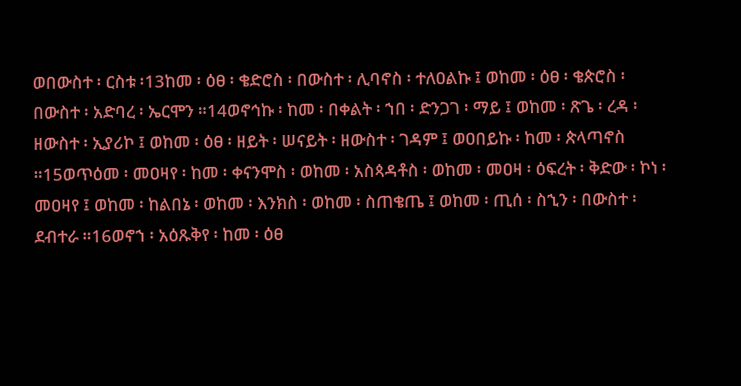ወበውስተ ፡ ርስቱ ፡13ከመ ፡ ዕፀ ፡ ቄድሮስ ፡ በውስተ ፡ ሊባኖስ ፡ ተለዐልኩ ፤ ወከመ ፡ ዕፀ ፡ ቄጵሮስ ፡ በውስተ ፡ አድባረ ፡ ኤርሞን ።14ወኖኅኩ ፡ ከመ ፡ በቀልት ፡ ኀበ ፡ ድንጋገ ፡ ማይ ፤ ወከመ ፡ ጽጌ ፡ ረዳ ፡ ዘውስተ ፡ ኢያሪኮ ፤ ወከመ ፡ ዕፀ ፡ ዘይት ፡ ሠናይት ፡ ዘውስተ ፡ ገዳም ፤ ወዐበይኩ ፡ ከመ ፡ ጵላጣኖስ ።15ወጥዕመ ፡ መዐዛየ ፡ ከመ ፡ ቀናንሞስ ፡ ወከመ ፡ አስጳዳቶስ ፡ ወከመ ፡ መዐዛ ፡ ዕፍረት ፡ ቅድው ፡ ኮነ ፡ መዐዛየ ፤ ወከመ ፡ ከልበኔ ፡ ወከመ ፡ እንክስ ፡ ወከመ ፡ ስጠቄጤ ፤ ወከመ ፡ ጢሰ ፡ ስኂን ፡ በውስተ ፡ ደብተራ ።16ወኖኀ ፡ አዕጹቅየ ፡ ከመ ፡ ዕፀ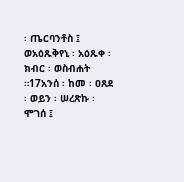፡ ጤርባንቶስ ፤ ወአዕጹቅየኒ ፡ አዕጹቀ ፡ ክብር ፡ ወስብሐት ።17አንሰ ፡ ከመ ፡ ዐጸደ ፡ ወይን ፡ ሠረጽኩ ፡ ሞገሰ ፤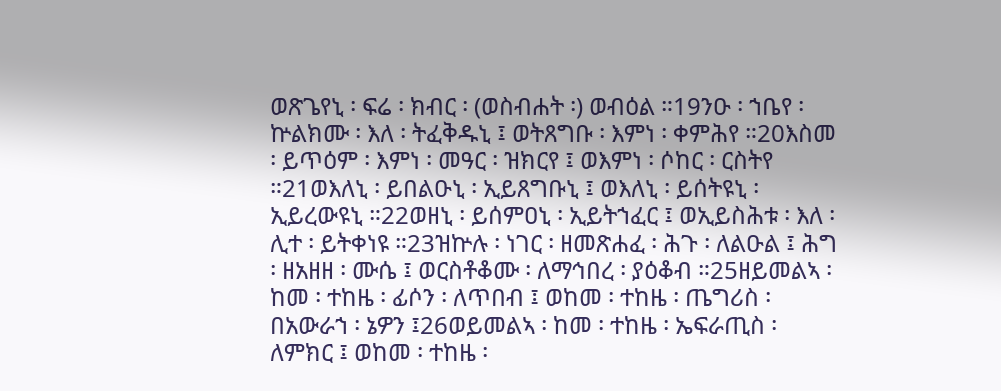ወጽጌየኒ ፡ ፍሬ ፡ ክብር ፡ (ወስብሐት ፡) ወብዕል ።19ንዑ ፡ ኀቤየ ፡ ኵልክሙ ፡ እለ ፡ ትፈቅዱኒ ፤ ወትጸግቡ ፡ እምነ ፡ ቀምሕየ ።20እስመ ፡ ይጥዕም ፡ እምነ ፡ መዓር ፡ ዝክርየ ፤ ወእምነ ፡ ሶከር ፡ ርስትየ ።21ወእለኒ ፡ ይበልዑኒ ፡ ኢይጸግቡኒ ፤ ወእለኒ ፡ ይሰትዩኒ ፡ ኢይረውዩኒ ።22ወዘኒ ፡ ይሰምዐኒ ፡ ኢይትኀፈር ፤ ወኢይስሕቱ ፡ እለ ፡ ሊተ ፡ ይትቀነዩ ።23ዝኵሉ ፡ ነገር ፡ ዘመጽሐፈ ፡ ሕጉ ፡ ለልዑል ፤ ሕግ ፡ ዘአዘዘ ፡ ሙሴ ፤ ወርስቶቆሙ ፡ ለማኅበረ ፡ ያዕቆብ ።25ዘይመልኣ ፡ ከመ ፡ ተከዜ ፡ ፊሶን ፡ ለጥበብ ፤ ወከመ ፡ ተከዜ ፡ ጤግሪስ ፡ በአውራኀ ፡ ኔዎን ፤26ወይመልኣ ፡ ከመ ፡ ተከዜ ፡ ኤፍራጢስ ፡ ለምክር ፤ ወከመ ፡ ተከዜ ፡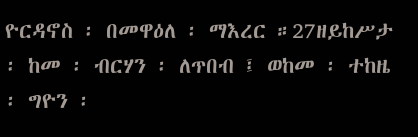ዮርዳኖስ ፡ በመዋዕለ ፡ ማእረር ።27ዘይከሥታ ፡ ከመ ፡ ብርሃን ፡ ለጥበብ ፤ ወከመ ፡ ተከዜ ፡ ግዮን ፡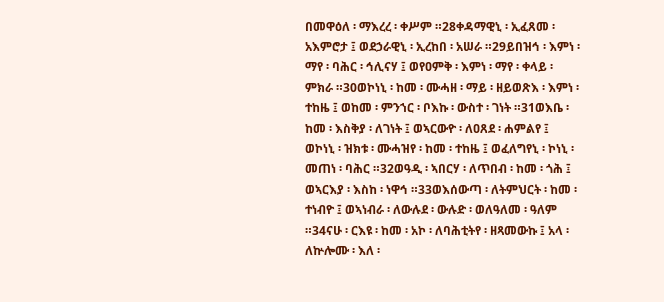በመዋዕለ ፡ ማእረረ ፡ ቀሥም ።28ቀዳማዊኒ ፡ ኢፈጸመ ፡ አእምሮታ ፤ ወደኃራዊኒ ፡ ኢረከበ ፡ አሠራ ።29ይበዝኅ ፡ እምነ ፡ ማየ ፡ ባሕር ፡ ኅሊናሃ ፤ ወየዐምቅ ፡ እምነ ፡ ማየ ፡ ቀላይ ፡ ምክራ ።30ወኮነኒ ፡ ከመ ፡ ሙሓዘ ፡ ማይ ፡ ዘይወጽእ ፡ እምነ ፡ ተከዜ ፤ ወከመ ፡ ምንኀር ፡ ቦእኩ ፡ ውስተ ፡ ገነት ።31ወእቤ ፡ ከመ ፡ እስቅያ ፡ ለገነት ፤ ወኣርውዮ ፡ ለዐጸደ ፡ ሐምልየ ፤ ወኮነኒ ፡ ዝክቱ ፡ ሙሓዝየ ፡ ከመ ፡ ተከዜ ፤ ወፈለግየኒ ፡ ኮነኒ ፡ መጠነ ፡ ባሕር ።32ወዓዲ ፡ ኣበርሃ ፡ ለጥበብ ፡ ከመ ፡ ጎሕ ፤ ወኣርእያ ፡ እስከ ፡ ነዋኅ ።33ወእሰውጣ ፡ ለትምህርት ፡ ከመ ፡ ተነብዮ ፤ ወኣነብራ ፡ ለውሉደ ፡ ውሉድ ፡ ወለዓለመ ፡ ዓለም ።34ናሁ ፡ ርእዩ ፡ ከመ ፡ አኮ ፡ ለባሕቲትየ ፡ ዘጻመውኩ ፤ አላ ፡ ለኵሎሙ ፡ እለ ፡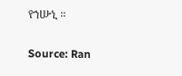የኀሡኒ ።

Source: Ran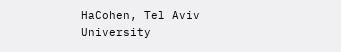HaCohen, Tel Aviv University